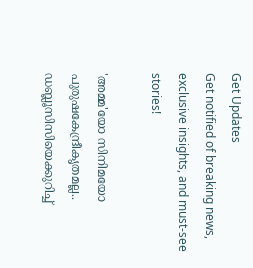Get Updates
Get notified of breaking news, exclusive insights, and must-see stories!

'അമ്മ'യോ സിനിമയോ പുരുഷകേന്ദ്രീകൃതമല്ല.. ഡബ്ലൂസിസിയെക്കുറിച്ച്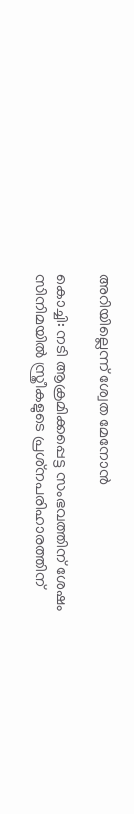അറിയില്ലെന്ന് ശ്വേത മേനോൻ

കൊച്ചി: നടി ആക്രമിക്കപ്പെട്ട സംഭവത്തിന് ശേഷം സിനിമയില്‍ സ്ത്രീകളുടെ പ്രശ്‌നപരിഹാരത്തിന്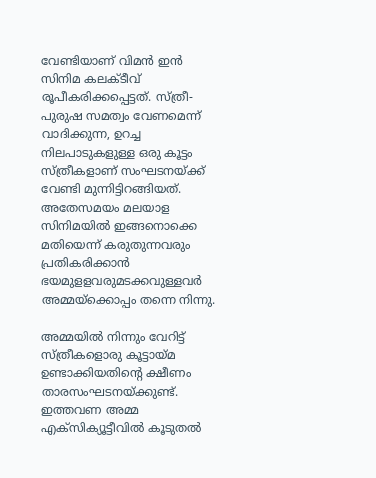വേണ്ടിയാണ് വിമന്‍ ഇന്‍ സിനിമ കലക്ടീവ് രൂപീകരിക്കപ്പെട്ടത്. സ്ത്രീ-പുരുഷ സമത്വം വേണമെന്ന് വാദിക്കുന്ന, ഉറച്ച നിലപാടുകളുള്ള ഒരു കൂട്ടം സ്ത്രീകളാണ് സംഘടനയ്ക്ക് വേണ്ടി മുന്നിട്ടിറങ്ങിയത്. അതേസമയം മലയാള സിനിമയില്‍ ഇങ്ങനൊക്കെ മതിയെന്ന് കരുതുന്നവരും പ്രതികരിക്കാന്‍ ഭയമുളളവരുമടക്കവുള്ളവര്‍ അമ്മയ്‌ക്കൊപ്പം തന്നെ നിന്നു.

അമ്മയില്‍ നിന്നും വേറിട്ട് സ്ത്രീകളൊരു കൂട്ടായ്മ ഉണ്ടാക്കിയതിന്റെ ക്ഷീണം താരസംഘടനയ്ക്കുണ്ട്. ഇത്തവണ അമ്മ എക്‌സിക്യൂട്ടീവില്‍ കൂടുതല്‍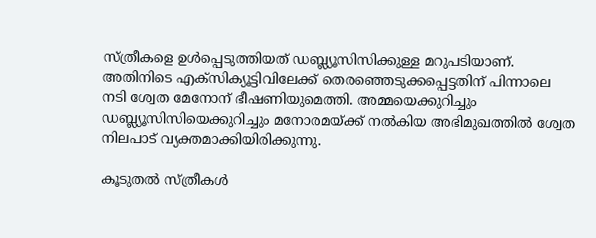സ്ത്രീകളെ ഉള്‍പ്പെടുത്തിയത് ഡബ്ല്യൂസിസിക്കുള്ള മറുപടിയാണ്. അതിനിടെ എക്‌സിക്യൂട്ടിവിലേക്ക് തെരഞ്ഞെടുക്കപ്പെട്ടതിന് പിന്നാലെ നടി ശ്വേത മേനോന് ഭീഷണിയുമെത്തി. അമ്മയെക്കുറിച്ചും ഡബ്ല്യൂസിസിയെക്കുറിച്ചും മനോരമയ്ക്ക് നല്‍കിയ അഭിമുഖത്തില്‍ ശ്വേത നിലപാട് വ്യക്തമാക്കിയിരിക്കുന്നു.

കൂടുതൽ സ്ത്രീകൾ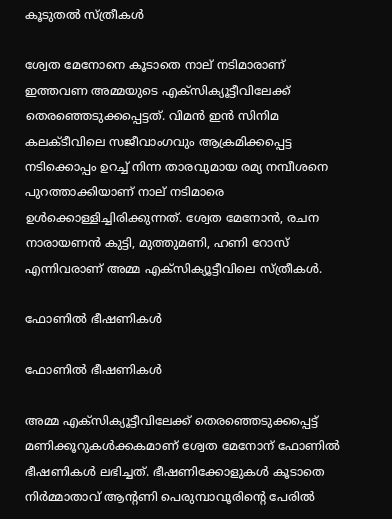കൂടുതൽ സ്ത്രീകൾ

ശ്വേത മേനോനെ കൂടാതെ നാല് നടിമാരാണ് ഇത്തവണ അമ്മയുടെ എക്‌സിക്യൂട്ടീവിലേക്ക് തെരഞ്ഞെടുക്കപ്പെട്ടത്. വിമന്‍ ഇന്‍ സിനിമ കലക്ടീവിലെ സജീവാംഗവും ആക്രമിക്കപ്പെട്ട നടിക്കൊപ്പം ഉറച്ച് നിന്ന താരവുമായ രമ്യ നമ്പീശനെ പുറത്താക്കിയാണ് നാല് നടിമാരെ ഉള്‍ക്കൊള്ളിച്ചിരിക്കുന്നത്. ശ്വേത മേനോന്‍, രചന നാരായണന്‍ കുട്ടി, മുത്തുമണി, ഹണി റോസ് എന്നിവരാണ് അമ്മ എക്‌സിക്യൂട്ടീവിലെ സ്ത്രീകള്‍.

ഫോണില്‍ ഭീഷണികള്‍

ഫോണില്‍ ഭീഷണികള്‍

അമ്മ എക്‌സിക്യൂട്ടീവിലേക്ക് തെരഞ്ഞെടുക്കപ്പെട്ട് മണിക്കൂറുകള്‍ക്കകമാണ് ശ്വേത മേനോന് ഫോണില്‍ ഭീഷണികള്‍ ലഭിച്ചത്. ഭീഷണിക്കോളുകള്‍ കൂടാതെ നിര്‍മ്മാതാവ് ആന്റണി പെരുമ്പാവൂരിന്റെ പേരില്‍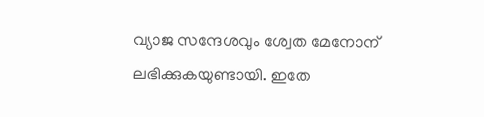വ്യാജ സന്ദേശവും ശ്വേത മേനോന് ലഭിക്കുകയുണ്ടായി. ഇതേ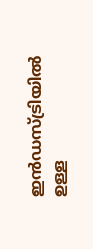ഇന്‍ഡസ്ട്രിയില്‍ ഉള്ള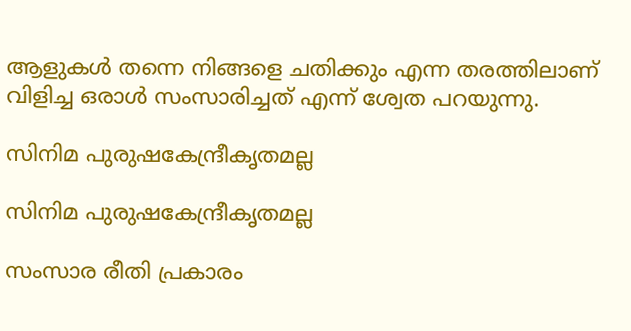ആളുകള്‍ തന്നെ നിങ്ങളെ ചതിക്കും എന്ന തരത്തിലാണ് വിളിച്ച ഒരാള്‍ സംസാരിച്ചത് എന്ന് ശ്വേത പറയുന്നു.

സിനിമ പുരുഷകേന്ദ്രീകൃതമല്ല

സിനിമ പുരുഷകേന്ദ്രീകൃതമല്ല

സംസാര രീതി പ്രകാരം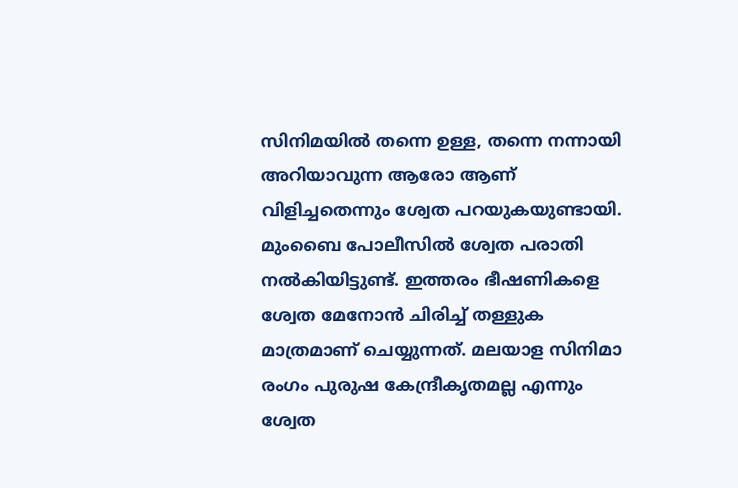സിനിമയില്‍ തന്നെ ഉള്ള, തന്നെ നന്നായി അറിയാവുന്ന ആരോ ആണ് വിളിച്ചതെന്നും ശ്വേത പറയുകയുണ്ടായി. മുംബൈ പോലീസില്‍ ശ്വേത പരാതി നല്‍കിയിട്ടുണ്ട്. ഇത്തരം ഭീഷണികളെ ശ്വേത മേനോന്‍ ചിരിച്ച് തള്ളുക മാത്രമാണ് ചെയ്യുന്നത്. മലയാള സിനിമാ രംഗം പുരുഷ കേന്ദ്രീകൃതമല്ല എന്നും ശ്വേത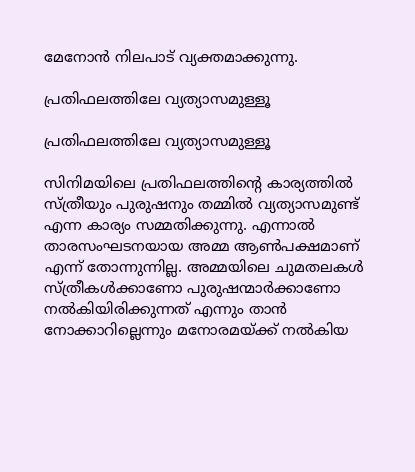മേനോന്‍ നിലപാട് വ്യക്തമാക്കുന്നു.

പ്രതിഫലത്തിലേ വ്യത്യാസമുള്ളൂ

പ്രതിഫലത്തിലേ വ്യത്യാസമുള്ളൂ

സിനിമയിലെ പ്രതിഫലത്തിന്റെ കാര്യത്തില്‍ സ്ത്രീയും പുരുഷനും തമ്മില്‍ വ്യത്യാസമുണ്ട് എന്ന കാര്യം സമ്മതിക്കുന്നു. എന്നാല്‍ താരസംഘടനയായ അമ്മ ആണ്‍പക്ഷമാണ് എന്ന് തോന്നുന്നില്ല. അമ്മയിലെ ചുമതലകള്‍ സ്ത്രീകള്‍ക്കാണോ പുരുഷന്മാര്‍ക്കാണോ നല്‍കിയിരിക്കുന്നത് എന്നും താന്‍ നോക്കാറില്ലെന്നും മനോരമയ്ക്ക് നല്‍കിയ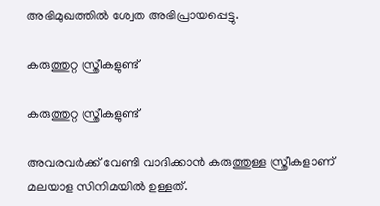അഭിമുഖത്തില്‍ ശ്വേത അഭിപ്രായപ്പെട്ടു.

കരുത്തുറ്റ സ്ത്രീകളുണ്ട്

കരുത്തുറ്റ സ്ത്രീകളുണ്ട്

അവരവര്‍ക്ക് വേണ്ടി വാദിക്കാന്‍ കരുത്തുള്ള സ്ത്രീകളാണ് മലയാള സിനിമയില്‍ ഉള്ളത്.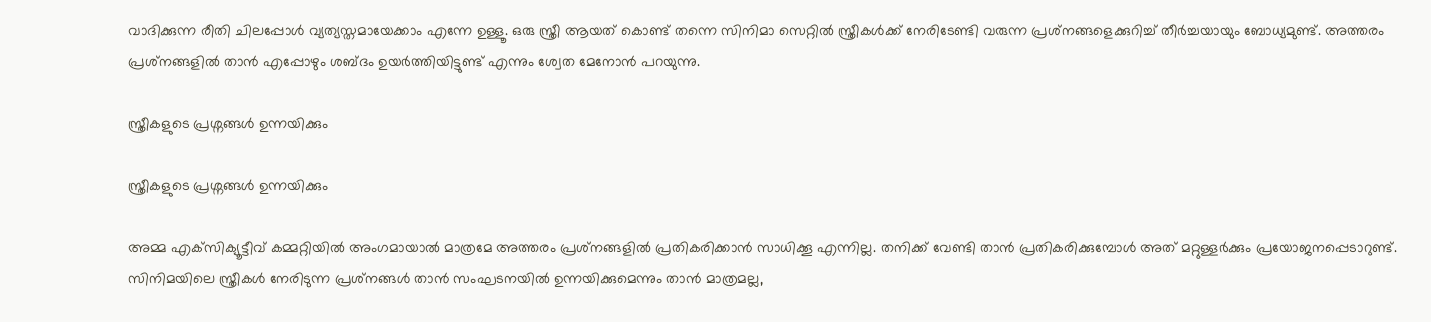വാദിക്കുന്ന രീതി ചിലപ്പോള്‍ വ്യത്യസ്തമായേക്കാം എന്നേ ഉള്ളൂ. ഒരു സ്ത്രീ ആയത് കൊണ്ട് തന്നെ സിനിമാ സെറ്റില്‍ സ്ത്രീകള്‍ക്ക് നേരിടേണ്ടി വരുന്ന പ്രശ്‌നങ്ങളെക്കുറിച്ച് തീര്‍ച്ചയായും ബോധ്യമുണ്ട്. അത്തരം പ്രശ്‌നങ്ങളില്‍ താന്‍ എപ്പോഴും ശബ്ദം ഉയര്‍ത്തിയിട്ടുണ്ട് എന്നും ശ്വേത മേനോന്‍ പറയുന്നു.

സ്ത്രീകളുടെ പ്രശ്നങ്ങൾ ഉന്നയിക്കും

സ്ത്രീകളുടെ പ്രശ്നങ്ങൾ ഉന്നയിക്കും

അമ്മ എക്‌സിക്യൂട്ടീവ് കമ്മറ്റിയില്‍ അംഗമായാല്‍ മാത്രമേ അത്തരം പ്രശ്‌നങ്ങളില്‍ പ്രതികരിക്കാന്‍ സാധിക്കൂ എന്നില്ല. തനിക്ക് വേണ്ടി താന്‍ പ്രതികരിക്കുമ്പോള്‍ അത് മറ്റുള്ളര്‍ക്കും പ്രയോജനപ്പെടാറുണ്ട്. സിനിമയിലെ സ്ത്രീകള്‍ നേരിടുന്ന പ്രശ്‌നങ്ങള്‍ താന്‍ സംഘടനയില്‍ ഉന്നയിക്കുമെന്നും താന്‍ മാത്രമല്ല,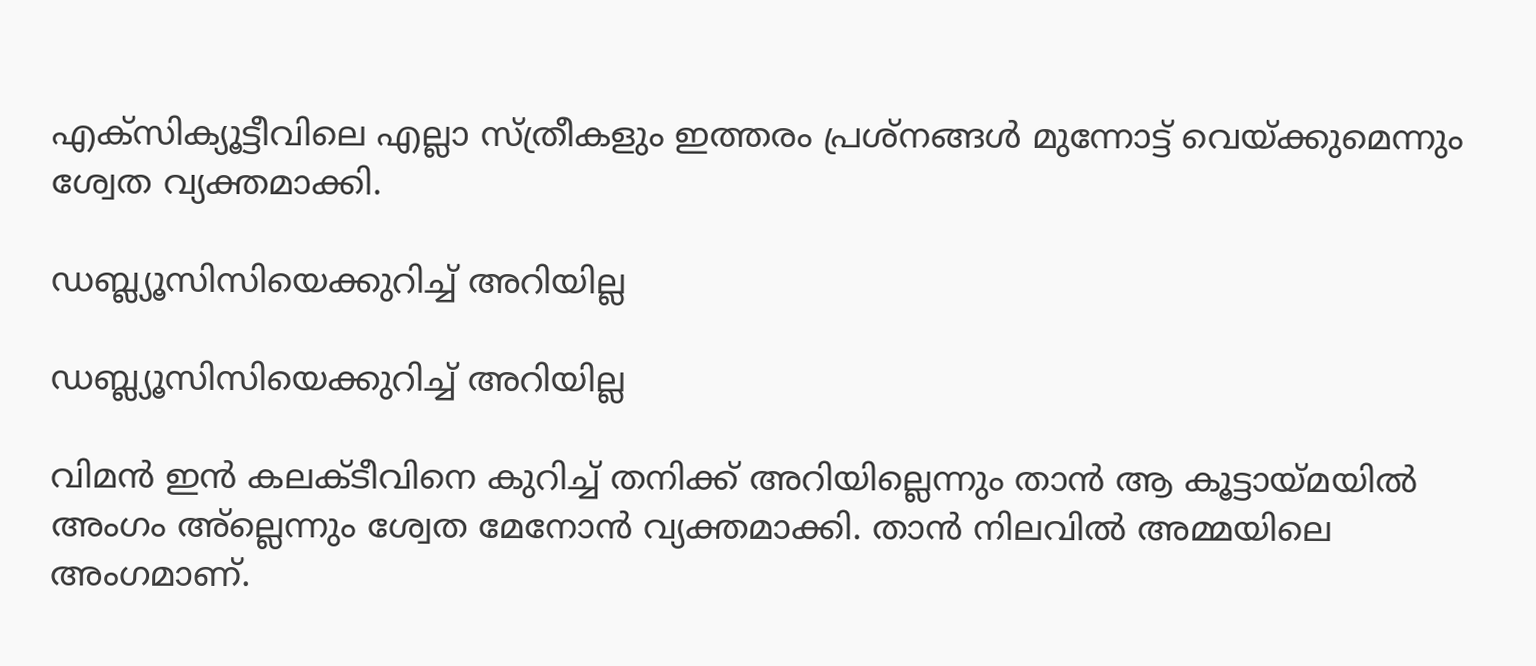എക്‌സിക്യൂട്ടീവിലെ എല്ലാ സ്ത്രീകളും ഇത്തരം പ്രശ്‌നങ്ങള്‍ മുന്നോട്ട് വെയ്ക്കുമെന്നും ശ്വേത വ്യക്തമാക്കി.

ഡബ്ല്യൂസിസിയെക്കുറിച്ച് അറിയില്ല

ഡബ്ല്യൂസിസിയെക്കുറിച്ച് അറിയില്ല

വിമന്‍ ഇന്‍ കലക്ടീവിനെ കുറിച്ച് തനിക്ക് അറിയില്ലെന്നും താന്‍ ആ കൂട്ടായ്മയില്‍ അംഗം അ്‌ല്ലെന്നും ശ്വേത മേനോന്‍ വ്യക്തമാക്കി. താന്‍ നിലവില്‍ അമ്മയിലെ അംഗമാണ്.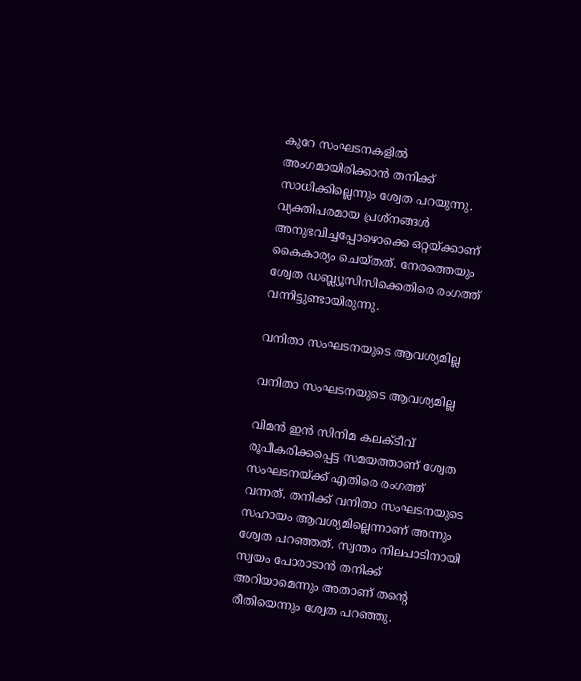കുറേ സംഘടനകളില്‍ അംഗമായിരിക്കാന്‍ തനിക്ക് സാധിക്കില്ലെന്നും ശ്വേത പറയുന്നു. വ്യക്തിപരമായ പ്രശ്‌നങ്ങള്‍ അനുഭവിച്ചപ്പോഴൊക്കെ ഒറ്റയ്ക്കാണ് കൈകാര്യം ചെയ്തത്. നേരത്തെയും ശ്വേത ഡബ്ല്യൂസിസിക്കെതിരെ രംഗത്ത് വന്നിട്ടുണ്ടായിരുന്നു.

വനിതാ സംഘടനയുടെ ആവശ്യമില്ല

വനിതാ സംഘടനയുടെ ആവശ്യമില്ല

വിമന്‍ ഇന്‍ സിനിമ കലക്ടീവ് രൂപീകരിക്കപ്പെട്ട സമയത്താണ് ശ്വേത സംഘടനയ്ക്ക് എതിരെ രംഗത്ത് വന്നത്. തനിക്ക് വനിതാ സംഘടനയുടെ സഹായം ആവശ്യമില്ലെന്നാണ് അന്നും ശ്വേത പറഞ്ഞത്. സ്വന്തം നിലപാടിനായി സ്വയം പോരാടാന്‍ തനിക്ക് അറിയാമെന്നും അതാണ് തന്റെ രീതിയെന്നും ശ്വേത പറഞ്ഞു.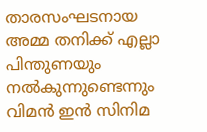താരസംഘടനായ അമ്മ തനിക്ക് എല്ലാ പിന്തുണയും നല്‍കുന്നുണ്ടെന്നും വിമന്‍ ഇന്‍ സിനിമ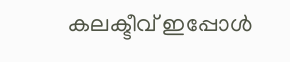കലക്ടീവ് ഇപ്പോള്‍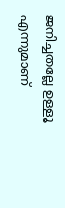ജനിച്ചതല്ലേ ഉള്ളൂ എന്നുമാണ്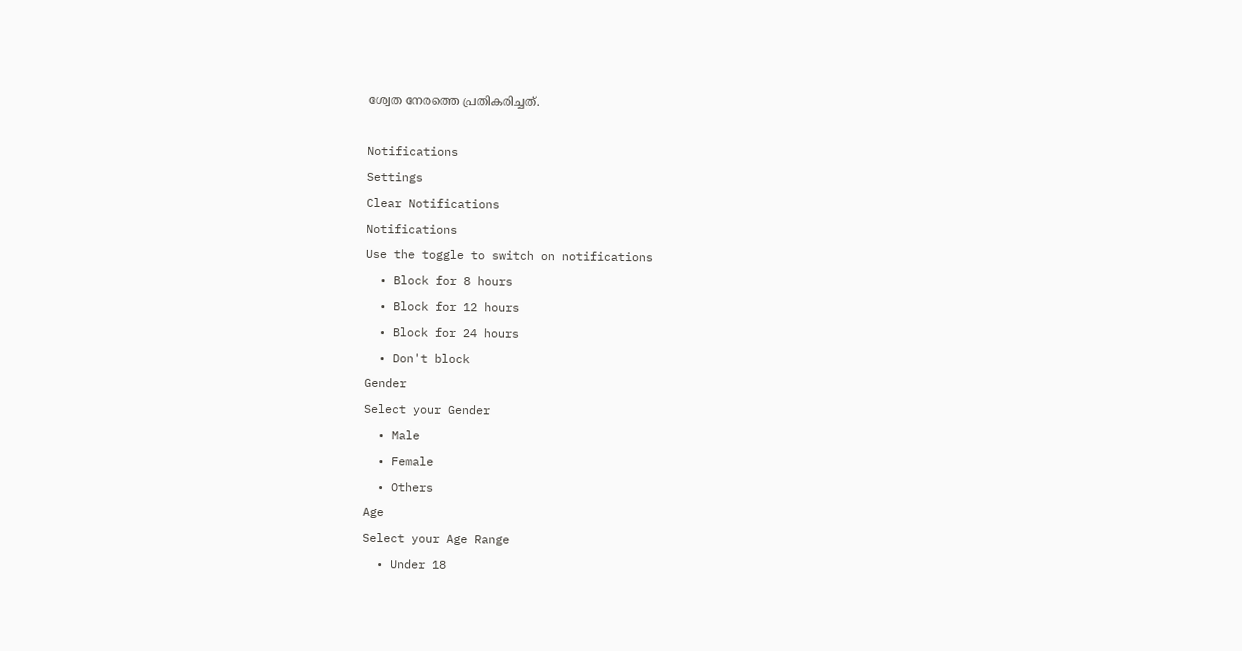ശ്വേത നേരത്തെ പ്രതികരിച്ചത്.

Notifications
Settings
Clear Notifications
Notifications
Use the toggle to switch on notifications
  • Block for 8 hours
  • Block for 12 hours
  • Block for 24 hours
  • Don't block
Gender
Select your Gender
  • Male
  • Female
  • Others
Age
Select your Age Range
  • Under 18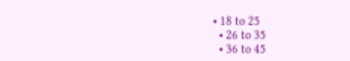• 18 to 25
  • 26 to 35
  • 36 to 45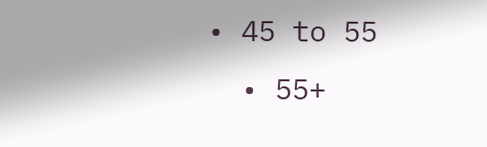• 45 to 55
  • 55+